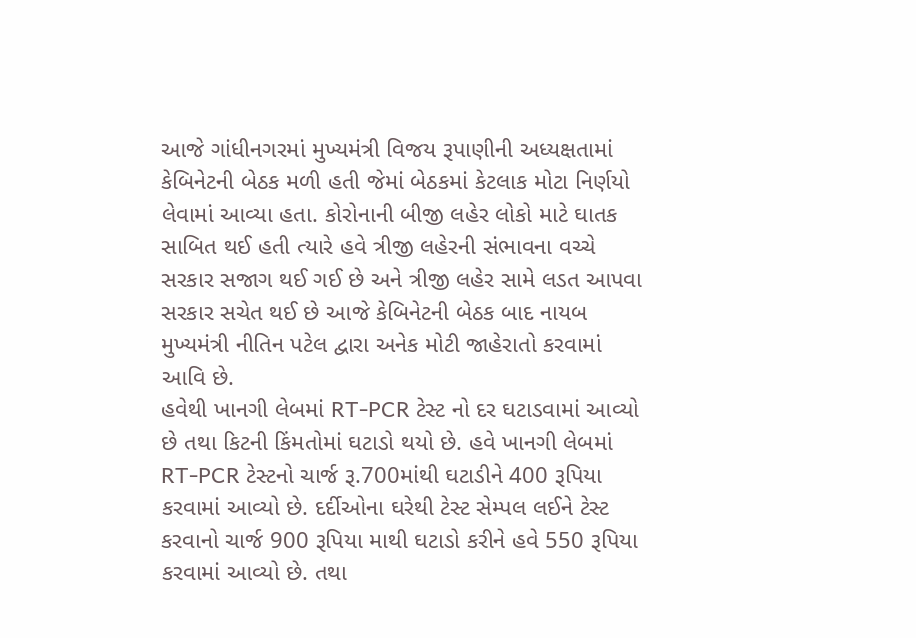આજે ગાંધીનગરમાં મુખ્યમંત્રી વિજય રૂપાણીની અધ્યક્ષતામાં કેબિનેટની બેઠક મળી હતી જેમાં બેઠકમાં કેટલાક મોટા નિર્ણયો લેવામાં આવ્યા હતા. કોરોનાની બીજી લહેર લોકો માટે ઘાતક સાબિત થઈ હતી ત્યારે હવે ત્રીજી લહેરની સંભાવના વચ્ચે સરકાર સજાગ થઈ ગઈ છે અને ત્રીજી લહેર સામે લડત આપવા સરકાર સચેત થઈ છે આજે કેબિનેટની બેઠક બાદ નાયબ મુખ્યમંત્રી નીતિન પટેલ દ્વારા અનેક મોટી જાહેરાતો કરવામાં આવિ છે.
હવેથી ખાનગી લેબમાં RT-PCR ટેસ્ટ નો દર ઘટાડવામાં આવ્યો છે તથા કિટની કિંમતોમાં ઘટાડો થયો છે. હવે ખાનગી લેબમાં RT-PCR ટેસ્ટનો ચાર્જ રૂ.700માંથી ઘટાડીને 400 રૂપિયા કરવામાં આવ્યો છે. દર્દીઓના ઘરેથી ટેસ્ટ સેમ્પલ લઈને ટેસ્ટ કરવાનો ચાર્જ 900 રૂપિયા માથી ઘટાડો કરીને હવે 550 રૂપિયા કરવામાં આવ્યો છે. તથા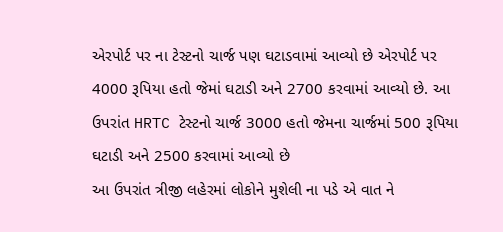એરપોર્ટ પર ના ટેસ્ટનો ચાર્જ પણ ઘટાડવામાં આવ્યો છે એરપોર્ટ પર 4000 રૂપિયા હતો જેમાં ઘટાડી અને 2700 કરવામાં આવ્યો છે. આ ઉપરાંત HRTC ટેસ્ટનો ચાર્જ 3000 હતો જેમના ચાર્જમાં 500 રૂપિયા ઘટાડી અને 2500 કરવામાં આવ્યો છે
આ ઉપરાંત ત્રીજી લહેરમાં લોકોને મુશેલી ના પડે એ વાત ને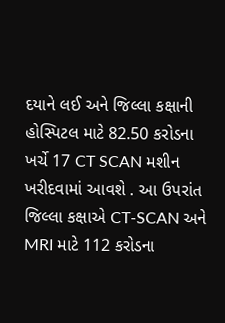દયાને લઈ અને જિલ્લા કક્ષાની હોસ્પિટલ માટે 82.50 કરોડના ખર્ચે 17 CT SCAN મશીન ખરીદવામાં આવશે . આ ઉપરાંત જિલ્લા કક્ષાએ CT-SCAN અને MRI માટે 112 કરોડના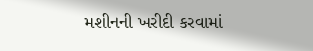મશીનની ખરીદી કરવામાં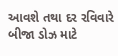આવશે તથા દર રવિવારે બીજા ડોઝ માટે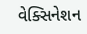વેક્સિનેશન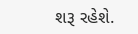શરૂ રહેશે.